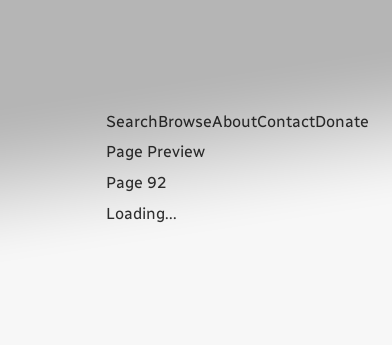SearchBrowseAboutContactDonate
Page Preview
Page 92
Loading...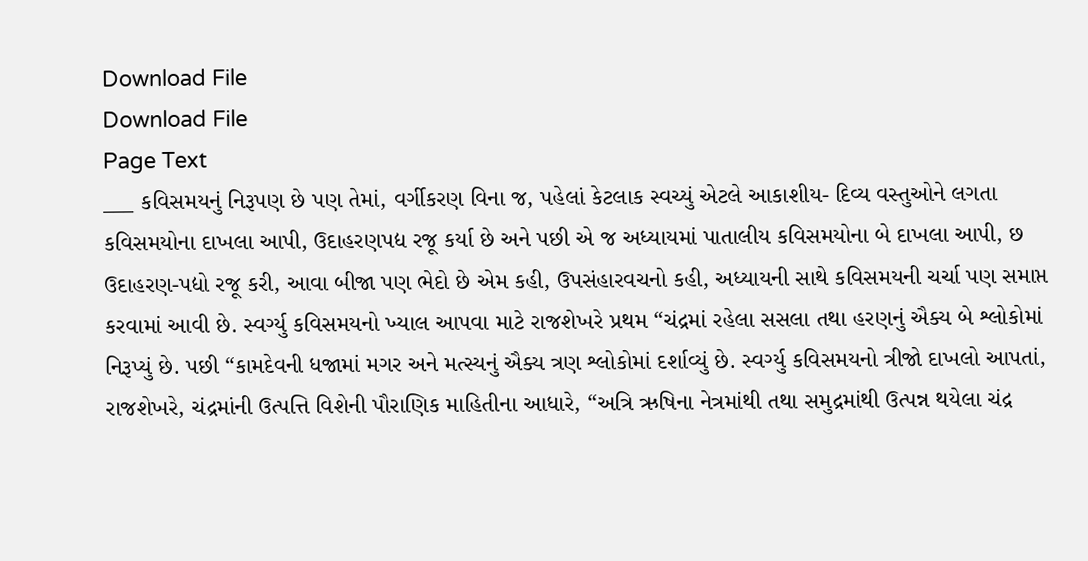Download File
Download File
Page Text
___ કવિસમયનું નિરૂપણ છે પણ તેમાં, વર્ગીકરણ વિના જ, પહેલાં કેટલાક સ્વચ્યું એટલે આકાશીય- દિવ્ય વસ્તુઓને લગતા કવિસમયોના દાખલા આપી, ઉદાહરણપદ્ય રજૂ કર્યા છે અને પછી એ જ અધ્યાયમાં પાતાલીય કવિસમયોના બે દાખલા આપી, છ ઉદાહરણ-પદ્યો રજૂ કરી, આવા બીજા પણ ભેદો છે એમ કહી, ઉપસંહારવચનો કહી, અધ્યાયની સાથે કવિસમયની ચર્ચા પણ સમાપ્ત કરવામાં આવી છે. સ્વર્ગ્યુ કવિસમયનો ખ્યાલ આપવા માટે રાજશેખરે પ્રથમ “ચંદ્રમાં રહેલા સસલા તથા હરણનું ઐક્ય બે શ્લોકોમાં નિરૂપ્યું છે. પછી “કામદેવની ધજામાં મગર અને મત્સ્યનું ઐક્ય ત્રણ શ્લોકોમાં દર્શાવ્યું છે. સ્વર્ગ્યુ કવિસમયનો ત્રીજો દાખલો આપતાં, રાજશેખરે, ચંદ્રમાંની ઉત્પત્તિ વિશેની પૌરાણિક માહિતીના આધારે, “અત્રિ ઋષિના નેત્રમાંથી તથા સમુદ્રમાંથી ઉત્પન્ન થયેલા ચંદ્ર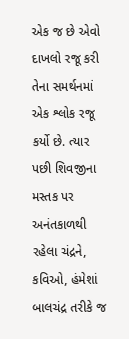એક જ છે એવો દાખલો રજૂ કરી તેના સમર્થનમાં એક શ્લોક રજૂ કર્યો છે. ત્યાર પછી શિવજીના મસ્તક પર અનંતકાળથી રહેલા ચંદ્રને, કવિઓ, હંમેશાં બાલચંદ્ર તરીકે જ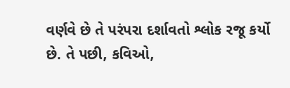વર્ણવે છે તે પરંપરા દર્શાવતો શ્લોક રજૂ કર્યો છે. તે પછી, કવિઓ,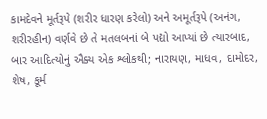કામદેવને મૂર્તરૂપે (શરીર ધારણ કરેલો) અને અમૂર્તરૂપે (અનંગ, શરીરહીન) વર્ણવે છે તે મતલબનાં બે પદ્યો આપ્યાં છે ત્યારબાદ, બાર આદિત્યોનું ઐક્ય એક શ્લોકથી; નારાયણ, માધવ, દામોદર, શેષ, કૂર્મ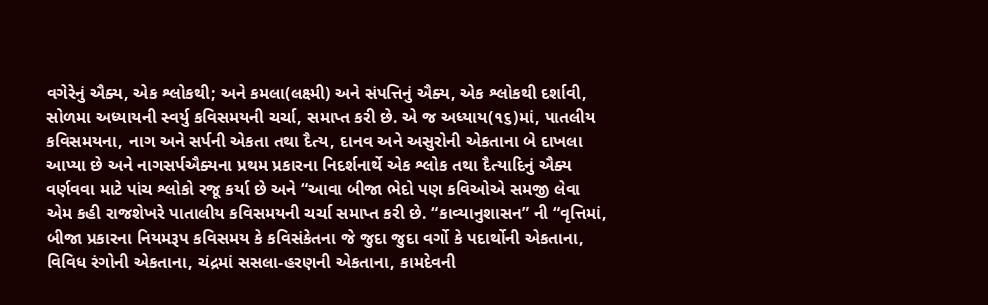વગેરેનું ઐક્ય, એક શ્લોકથી; અને કમલા(લક્ષ્મી) અને સંપત્તિનું ઐક્ય, એક શ્લોકથી દર્શાવી, સોળમા અધ્યાયની સ્વર્યુ કવિસમયની ચર્ચા, સમાપ્ત કરી છે. એ જ અધ્યાય(૧૬)માં, પાતલીય કવિસમયના, નાગ અને સર્પની એકતા તથા દૈત્ય, દાનવ અને અસુરોની એકતાના બે દાખલા આપ્યા છે અને નાગસર્પઐક્યના પ્રથમ પ્રકારના નિદર્શનાર્થે એક શ્લોક તથા દૈત્યાદિનું ઐક્ય વર્ણવવા માટે પાંચ શ્લોકો રજૂ કર્યા છે અને “આવા બીજા ભેદો પણ કવિઓએ સમજી લેવા એમ કહી રાજશેખરે પાતાલીય કવિસમયની ચર્ચા સમાપ્ત કરી છે. “કાવ્યાનુશાસન” ની “વૃત્તિમાં, બીજા પ્રકારના નિયમરૂપ કવિસમય કે કવિસંકેતના જે જુદા જુદા વર્ગો કે પદાર્થોની એકતાના, વિવિધ રંગોની એકતાના, ચંદ્રમાં સસલા-હરણની એકતાના, કામદેવની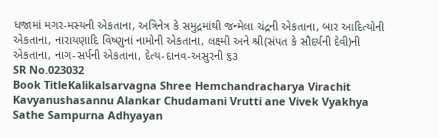ધજામાં મગર-મસ્યની એકતાના, અત્રિનેત્ર કે સમુદ્રમાંથી જન્મેલા ચંદ્રની એકતાના, બાર આદિત્યોની એકતાના, નારાયણાદિ વિષ્ણુનાં નામોની એકતાના, લક્ષ્મી અને શ્રી(સંપત કે સૌદર્યની દેવી)ની એકતાના, નાગ-સર્પની એકતાના, દેત્ય-દાનવ-અસુરની ૬૩
SR No.023032
Book TitleKalikalsarvagna Shree Hemchandracharya Virachit Kavyanushasannu Alankar Chudamani Vrutti ane Vivek Vyakhya Sathe Sampurna Adhyayan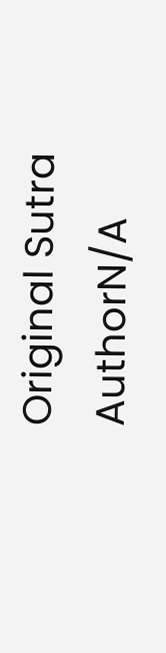Original Sutra AuthorN/A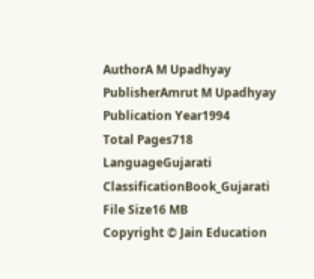AuthorA M Upadhyay
PublisherAmrut M Upadhyay
Publication Year1994
Total Pages718
LanguageGujarati
ClassificationBook_Gujarati
File Size16 MB
Copyright © Jain Education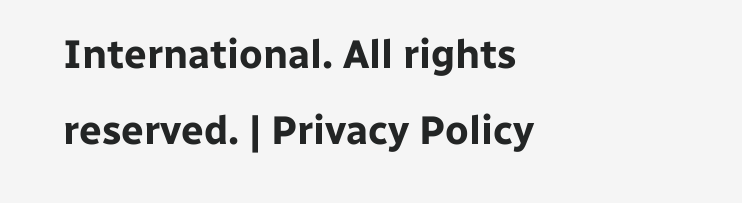International. All rights reserved. | Privacy Policy